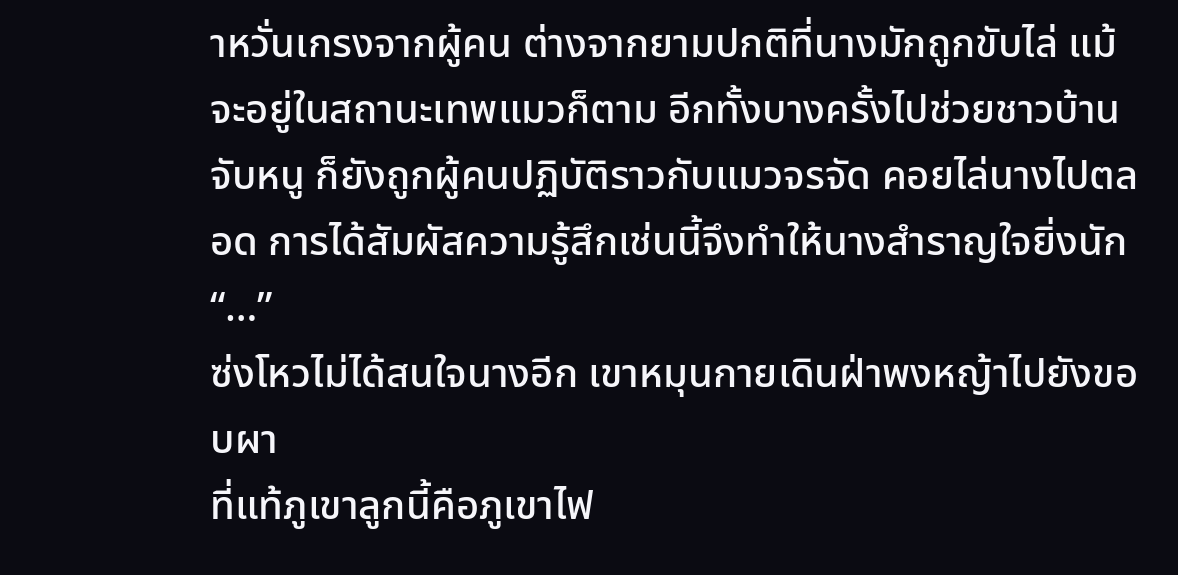าหวั่นเกรงจากผู้คน ต่างจากยามปกติที่นางมักถูกขับไล่ แม้จะอยู่ในสถานะเทพแมวก็ตาม อีกทั้งบางครั้งไปช่วยชาวบ้านจับหนู ก็ยังถูกผู้คนปฏิบัติราวกับแมวจรจัด คอยไล่นางไปตลอด การได้สัมผัสความรู้สึกเช่นนี้จึงทำให้นางสำราญใจยิ่งนัก
“…”
ซ่งโหวไม่ได้สนใจนางอีก เขาหมุนกายเดินฝ่าพงหญ้าไปยังขอบผา
ที่แท้ภูเขาลูกนี้คือภูเขาไฟ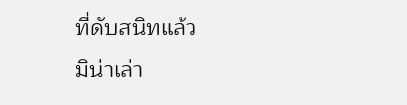ที่ดับสนิทแล้ว
มิน่าเล่า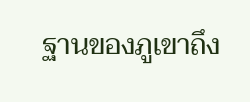ฐานของภูเขาถึง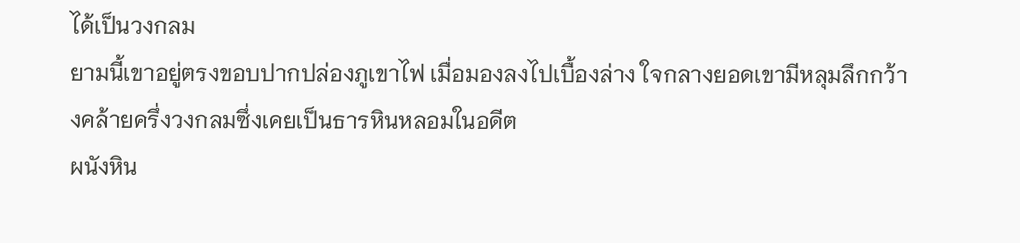ได้เป็นวงกลม
ยามนี้เขาอยู่ตรงขอบปากปล่องภูเขาไฟ เมื่อมองลงไปเบื้องล่าง ใจกลางยอดเขามีหลุมลึกกว้างคล้ายครึ่งวงกลมซึ่งเคยเป็นธารหินหลอมในอดีต
ผนังหิน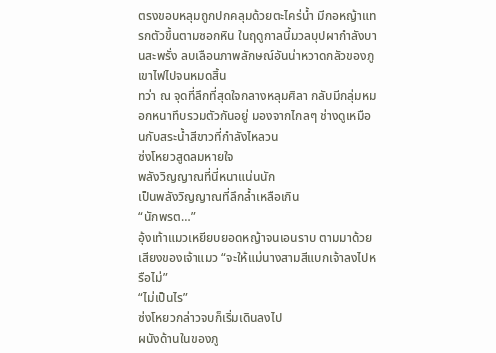ตรงขอบหลุมถูกปกคลุมด้วยตะไคร่น้ำ มีกอหญ้าแทรกตัวขึ้นตามซอกหิน ในฤดูกาลนี้มวลบุปผากำลังบานสะพรั่ง ลบเลือนภาพลักษณ์อันน่าหวาดกลัวของภูเขาไฟไปจนหมดสิ้น
ทว่า ณ จุดที่ลึกที่สุดใจกลางหลุมศิลา กลับมีกลุ่มหมอกหนาทึบรวมตัวกันอยู่ มองจากไกลๆ ช่างดูเหมือนกับสระน้ำสีขาวที่กำลังไหลวน
ซ่งโหยวสูดลมหายใจ
พลังวิญญาณที่นี่หนาแน่นนัก
เป็นพลังวิญญาณที่ลึกล้ำเหลือเกิน
“นักพรต…”
อุ้งเท้าแมวเหยียบยอดหญ้าจนเอนราบ ตามมาด้วยเสียงของเจ้าแมว “จะให้แม่นางสามสีแบกเจ้าลงไปหรือไม่”
“ไม่เป็นไร”
ซ่งโหยวกล่าวจบก็เริ่มเดินลงไป
ผนังด้านในของภู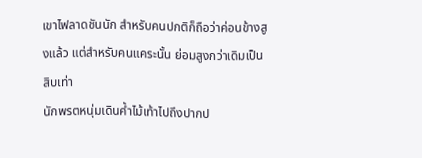เขาไฟลาดชันนัก สำหรับคนปกติก็ถือว่าค่อนข้างสูงแล้ว แต่สำหรับคนแคระนั้น ย่อมสูงกว่าเดิมเป็นสิบเท่า
นักพรตหนุ่มเดินค้ำไม้เท้าไปถึงปากป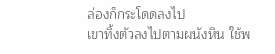ล่องก็กระโดดลงไป
เขาทิ้งตัวลงไปตามผนังหิน ใช้พ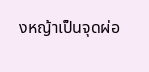งหญ้าเป็นจุดผ่อ